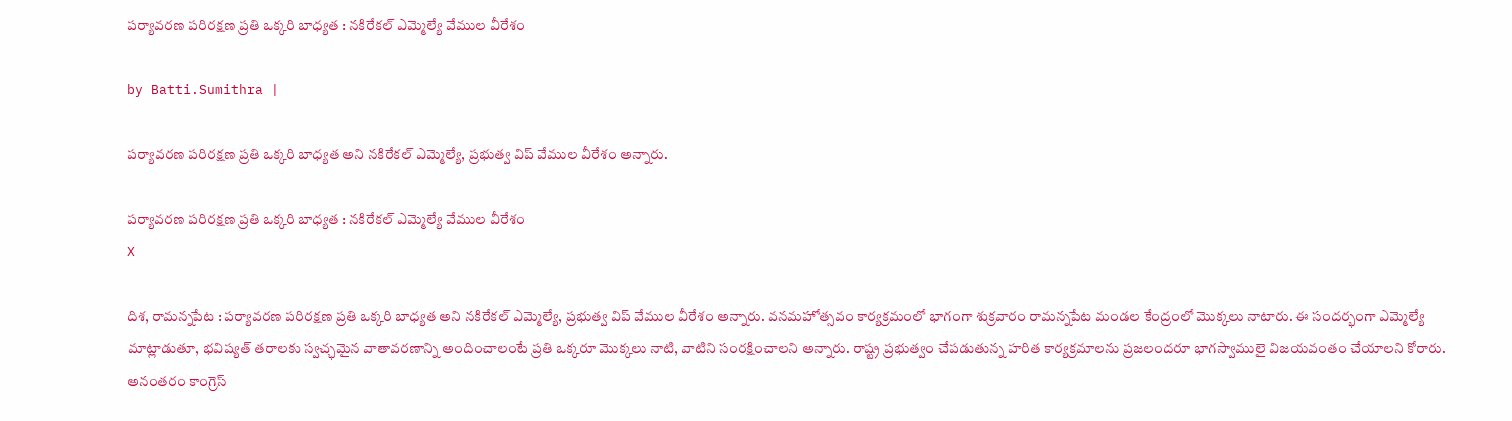పర్యావరణ పరిరక్షణ ప్రతి ఒక్కరి బాధ్యత : నకిరేకల్ ఎమ్మెల్యే వేముల వీరేశం

by Batti.Sumithra |

పర్యావరణ పరిరక్షణ ప్రతి ఒక్కరి బాధ్యత అని నకిరేకల్ ఎమ్మెల్యే, ప్రభుత్వ విప్ వేముల వీరేశం అన్నారు.

పర్యావరణ పరిరక్షణ ప్రతి ఒక్కరి బాధ్యత : నకిరేకల్ ఎమ్మెల్యే వేముల వీరేశం
X

దిశ, రామన్నపేట : పర్యావరణ పరిరక్షణ ప్రతి ఒక్కరి బాధ్యత అని నకిరేకల్ ఎమ్మెల్యే, ప్రభుత్వ విప్ వేముల వీరేశం అన్నారు. వనమహోత్సవం కార్యక్రమంలో భాగంగా శుక్రవారం రామన్నపేట మండల కేంద్రంలో మొక్కలు నాటారు. ఈ సందర్భంగా ఎమ్మెల్యే మాట్లాడుతూ, భవిష్యత్ తరాలకు స్వచ్ఛమైన వాతావరణాన్ని అందించాలంటే ప్రతి ఒక్కరూ మొక్కలు నాటి, వాటిని సంరక్షించాలని అన్నారు. రాష్ట్ర ప్రభుత్వం చేపడుతున్న హరిత కార్యక్రమాలను ప్రజలందరూ భాగస్వాములై విజయవంతం చేయాలని కోరారు. అనంతరం కాంగ్రెస్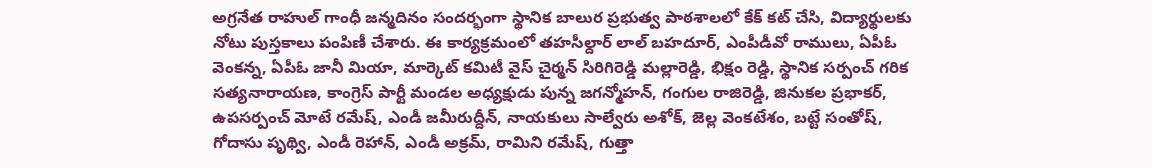అగ్రనేత రాహుల్ గాంధీ జన్మదినం సందర్భంగా స్థానిక బాలుర ప్రభుత్వ పాఠశాలలో కేక్ కట్ చేసి, విద్యార్థులకు నోటు పుస్తకాలు పంపిణీ చేశారు. ఈ కార్యక్రమంలో తహసీల్దార్ లాల్ బహదూర్, ఎంపీడీవో రాములు, ఏపీఓ వెంకన్న, ఏపీఓ జానీ మియా, మార్కెట్ కమిటీ వైస్ చైర్మన్ సిరిగిరెడ్డి మల్లారెడ్డి, భిక్షం రెడ్డి, స్థానిక సర్పంచ్ గరిక సత్యనారాయణ, కాంగ్రెస్ పార్టీ మండల అధ్యక్షుడు పున్న జగన్మోహన్, గంగుల రాజిరెడ్డి, జినుకల ప్రభాకర్, ఉపసర్పంచ్ మోటే రమేష్, ఎండీ జమీరుద్దీన్, నాయకులు సాల్వేరు అశోక్, జెల్ల వెంకటేశం, బట్టే సంతోష్, గోదాసు పృథ్వి, ఎండీ రెహాన్, ఎండీ అక్రమ్, రామిని రమేష్, గుత్తా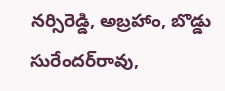నర్సిరెడ్డి, అబ్రహాం, బొడ్డు సురేందర్‌రావు,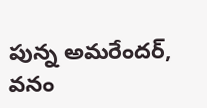పున్న అమరేందర్, వనం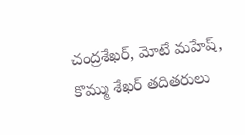చంద్రశేఖర్, మోటే మహేష్, కొమ్ము శేఖర్ తదితరులు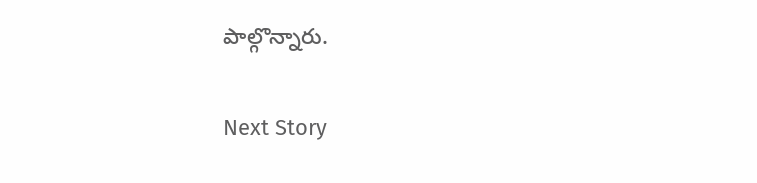పాల్గొన్నారు.

Next Story